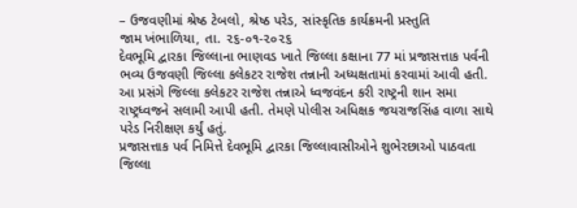– ઉજવણીમાં શ્રેષ્ઠ ટેબલો, શ્રેષ્ઠ પરેડ, સાંસ્કૃતિક કાર્યક્રમની પ્રસ્તુતિ
જામ ખંભાળિયા, તા. ૨૬-૦૧-૨૦૨૬
દેવભૂમિ દ્વારકા જિલ્લાના ભાણવડ ખાતે જિલ્લા કક્ષાના 77 માં પ્રજાસત્તાક પર્વની ભવ્ય ઉજવણી જિલ્લા કલેકટર રાજેશ તન્નાની અધ્યક્ષતામાં કરવામાં આવી હતી. આ પ્રસંગે જિલ્લા કલેકટર રાજેશ તન્નાએ ધ્વજવંદન કરી રાષ્ટ્રની શાન સમા રાષ્ટ્રધ્વજને સલામી આપી હતી. તેમણે પોલીસ અધિક્ષક જયરાજસિંહ વાળા સાથે પરેડ નિરીક્ષણ કર્યું હતું.
પ્રજાસત્તાક પર્વ નિમિત્તે દેવભૂમિ દ્વારકા જિલ્લાવાસીઓને શુભેરછાઓ પાઠવતા જિલ્લા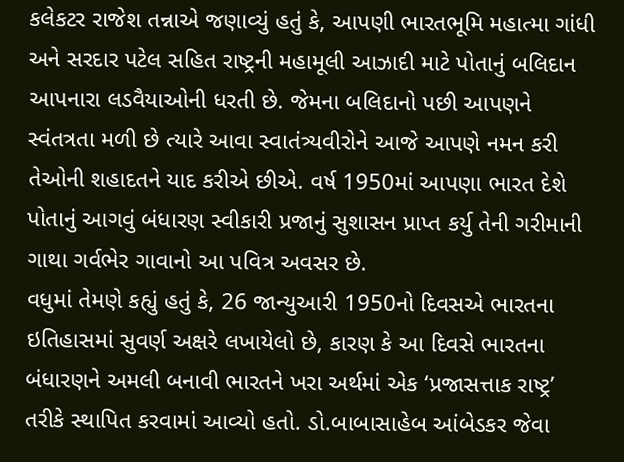કલેકટર રાજેશ તન્નાએ જણાવ્યું હતું કે, આપણી ભારતભૂમિ મહાત્મા ગાંધી અને સરદાર પટેલ સહિત રાષ્ટ્રની મહામૂલી આઝાદી માટે પોતાનું બલિદાન આપનારા લડવૈયાઓની ધરતી છે. જેમના બલિદાનો પછી આપણને સ્વંતત્રતા મળી છે ત્યારે આવા સ્વાતંત્ર્યવીરોને આજે આપણે નમન કરી તેઓની શહાદતને યાદ કરીએ છીએ. વર્ષ 1950માં આપણા ભારત દેશે પોતાનું આગવું બંધારણ સ્વીકારી પ્રજાનું સુશાસન પ્રાપ્ત કર્યુ તેની ગરીમાની ગાથા ગર્વભેર ગાવાનો આ પવિત્ર અવસર છે.
વધુમાં તેમણે કહ્યું હતું કે, 26 જાન્યુઆરી 1950નો દિવસએ ભારતના ઇતિહાસમાં સુવર્ણ અક્ષરે લખાયેલો છે, કારણ કે આ દિવસે ભારતના બંધારણને અમલી બનાવી ભારતને ખરા અર્થમાં એક ‘પ્રજાસત્તાક રાષ્ટ્ર’ તરીકે સ્થાપિત કરવામાં આવ્યો હતો. ડો.બાબાસાહેબ આંબેડકર જેવા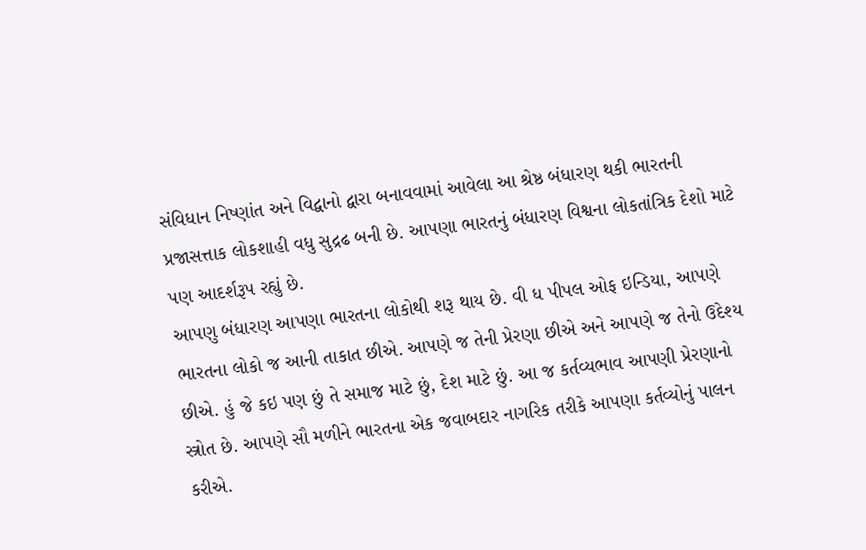સંવિધાન નિષ્ણાંત અને વિદ્વાનો દ્વારા બનાવવામાં આવેલા આ શ્રેષ્ઠ બંધારણ થકી ભારતની પ્રજાસત્તાક લોકશાહી વધુ સુદ્રઢ બની છે. આપણા ભારતનું બંધારણ વિશ્વના લોકતાંત્રિક દેશો માટે પણ આદર્શરૂપ રહ્યું છે.
આપણુ બંધારણ આપણા ભારતના લોકોથી શરૂ થાય છે. વી ધ પીપલ ઓફ ઇન્ડિયા, આપણે ભારતના લોકો જ આની તાકાત છીએ. આપણે જ તેની પ્રેરણા છીએ અને આપણે જ તેનો ઉદેશ્ય છીએ. હું જે કઇ પણ છું તે સમાજ માટે છું, દેશ માટે છું. આ જ કર્તવ્યભાવ આપણી પ્રેરણાનો સ્ત્રોત છે. આપણે સૌ મળીને ભારતના એક જવાબદાર નાગરિક તરીકે આપણા કર્તવ્યોનું પાલન કરીએ.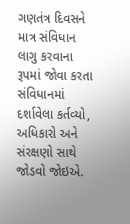ગણતંત્ર દિવસને માત્ર સંવિધાન લાગુ કરવાના રૂપમાં જોવા કરતા સંવિધાનમાં દર્શાવેલા કર્તવ્યો, અધિકારો અને સંરક્ષણો સાથે જોડવો જોઇએ.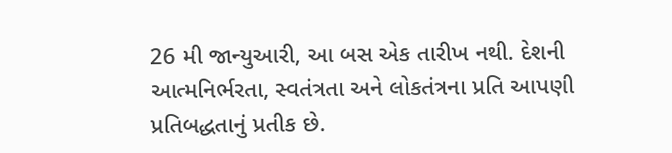26 મી જાન્યુઆરી, આ બસ એક તારીખ નથી. દેશની આત્મનિર્ભરતા, સ્વતંત્રતા અને લોકતંત્રના પ્રતિ આપણી પ્રતિબદ્ધતાનું પ્રતીક છે.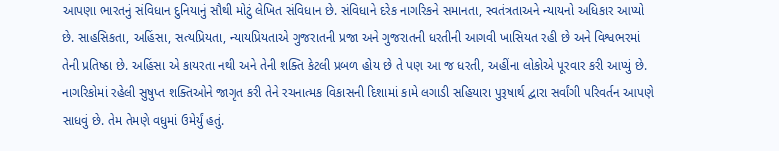આપણા ભારતનું સંવિધાન દુનિયાનું સૌથી મોટું લેખિત સંવિધાન છે. સંવિધાને દરેક નાગરિકને સમાનતા, સ્વતંત્રતાઅને ન્યાયનો અધિકાર આપ્યો છે. સાહસિકતા, અહિંસા, સત્યપ્રિયતા, ન્યાયપ્રિયતાએ ગુજરાતની પ્રજા અને ગુજરાતની ધરતીની આગવી ખાસિયત રહી છે અને વિશ્વભરમાં તેની પ્રતિષ્ઠા છે. અહિંસા એ કાયરતા નથી અને તેની શક્તિ કેટલી પ્રબળ હોય છે તે પણ આ જ ધરતી, અહીંના લોકોએ પૂરવાર કરી આપ્યું છે. નાગરિકોમાં રહેલી સુષુપ્ત શક્તિઓને જાગૃત કરી તેને રચનાત્મક વિકાસની દિશામાં કામે લગાડી સહિયારા પુરૂષાર્થ દ્વારા સર્વાંગી પરિવર્તન આપણે સાધવું છે. તેમ તેમણે વધુમાં ઉમેર્યું હતું.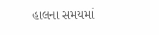હાલના સમયમાં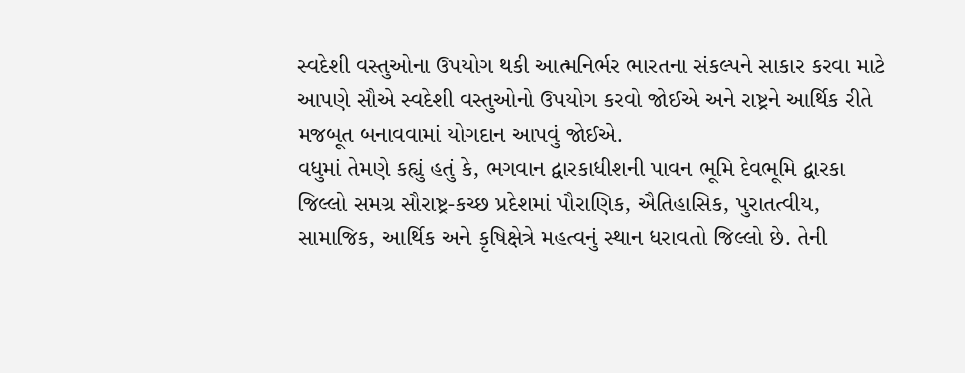સ્વદેશી વસ્તુઓના ઉપયોગ થકી આત્મનિર્ભર ભારતના સંકલ્પને સાકાર કરવા માટે આપણે સૌએ સ્વદેશી વસ્તુઓનો ઉપયોગ કરવો જોઈએ અને રાષ્ટ્રને આર્થિક રીતે મજબૂત બનાવવામાં યોગદાન આપવું જોઈએ.
વધુમાં તેમણે કહ્યું હતું કે, ભગવાન દ્વારકાધીશની પાવન ભૂમિ દેવભૂમિ દ્વારકા જિલ્લો સમગ્ર સૌરાષ્ટ્ર-કચ્છ પ્રદેશમાં પૌરાણિક, ઐતિહાસિક, પુરાતત્વીય, સામાજિક, આર્થિક અને કૃષિક્ષેત્રે મહત્વનું સ્થાન ધરાવતો જિલ્લો છે. તેની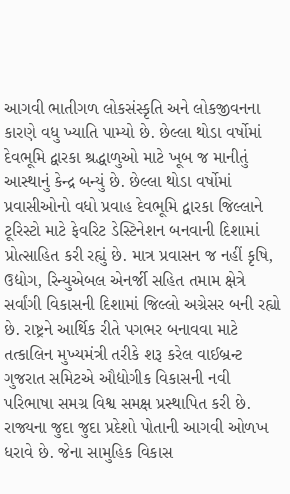આગવી ભાતીગળ લોકસંસ્કૃતિ અને લોકજીવનના કારણે વધુ ખ્યાતિ પામ્યો છે. છેલ્લા થોડા વર્ષોમાં દેવભૂમિ દ્વારકા શ્રદ્ધાળુઓ માટે ખૂબ જ માનીતું આસ્થાનું કેન્દ્ર બન્યું છે. છેલ્લા થોડા વર્ષોમાં પ્રવાસીઓનો વધો પ્રવાહ દેવભૂમિ દ્વારકા જિલ્લાને ટૂરિસ્ટો માટે ફેવરિટ ડેસ્ટિનેશન બનવાની દિશામાં પ્રોત્સાહિત કરી રહ્યું છે. માત્ર પ્રવાસન જ નહીં કૃષિ, ઉદ્યોગ, રિન્યુએબલ એનર્જી સહિત તમામ ક્ષેત્રે સર્વાંગી વિકાસની દિશામાં જિલ્લો અગ્રેસર બની રહ્યો છે. રાષ્ટ્રને આર્થિક રીતે પગભર બનાવવા માટે તત્કાલિન મુખ્યમંત્રી તરીકે શરૂ કરેલ વાઈબ્રન્ટ ગુજરાત સમિટએ ઔદ્યોગીક વિકાસની નવી પરિભાષા સમગ્ર વિશ્વ સમક્ષ પ્રસ્થાપિત કરી છે. રાજ્યના જુદા જુદા પ્રદેશો પોતાની આગવી ઓળખ ધરાવે છે. જેના સામુહિક વિકાસ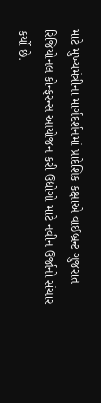માટે મુખ્યમંત્રીના માર્ગદર્શનમાં પ્રાદેશિક કક્ષાએ વાઈબ્રન્ટ ગુજરાત રિજિયોનલ કોન્ફરન્સ આયોજન કરી ઉદ્યોગો માટે નવીન ઉર્જાનો સંચાર કર્યો છે.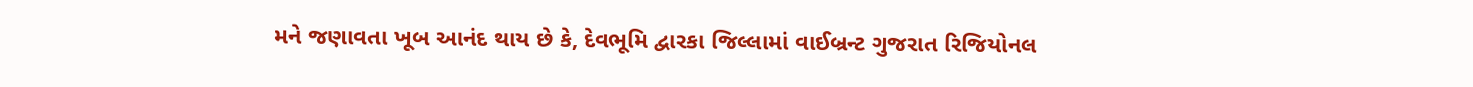મને જણાવતા ખૂબ આનંદ થાય છે કે, દેવભૂમિ દ્વારકા જિલ્લામાં વાઈબ્રન્ટ ગુજરાત રિજિયોનલ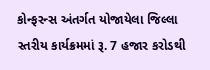કોન્ફરન્સ અંતર્ગત યોજાયેલા જિલ્લા સ્તરીય કાર્યક્રમમાં રૂ. 7 હજાર કરોડથી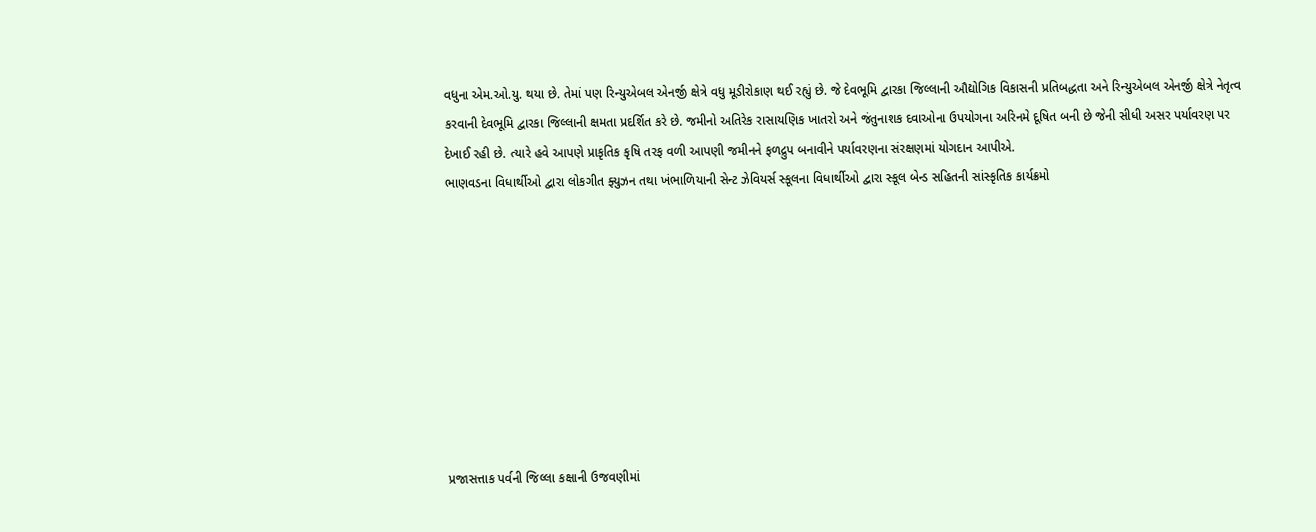વધુના એમ.ઓ.યુ. થયા છે. તેમાં પણ રિન્યુએબલ એનર્જી ક્ષેત્રે વધુ મૂડીરોકાણ થઈ રહ્યું છે. જે દેવભૂમિ દ્વારકા જિલ્લાની ઔદ્યોગિક વિકાસની પ્રતિબદ્ધતા અને રિન્યુએબલ એનર્જી ક્ષેત્રે નેતૃત્વ કરવાની દેવભૂમિ દ્વારકા જિલ્લાની ક્ષમતા પ્રદર્શિત કરે છે. જમીનો અતિરેક રાસાયણિક ખાતરો અને જંતુનાશક દવાઓના ઉપયોગના અરિનમે દૂષિત બની છે જેની સીધી અસર પર્યાવરણ પર દેખાઈ રહી છે. ત્યારે હવે આપણે પ્રાકૃતિક કૃષિ તરફ વળી આપણી જમીનને ફળદ્રુપ બનાવીને પર્યાવરણના સંરક્ષણમાં યોગદાન આપીએ.
ભાણવડના વિધાર્થીઓ દ્વારા લોકગીત ફ્યુઝન તથા ખંભાળિયાની સેન્ટ ઝેવિયર્સ સ્કૂલના વિધાર્થીઓ દ્વારા સ્કૂલ બેન્ડ સહિતની સાંસ્કૃતિક કાર્યક્રમો









પ્રજાસત્તાક પર્વની જિલ્લા કક્ષાની ઉજવણીમાં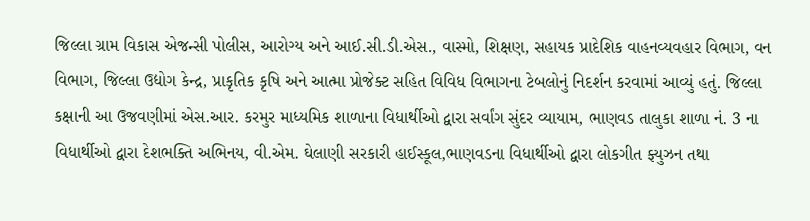જિલ્લા ગ્રામ વિકાસ એજન્સી પોલીસ, આરોગ્ય અને આઈ.સી.ડી.એસ., વાસ્મો, શિક્ષણ, સહાયક પ્રાદેશિક વાહનવ્યવહાર વિભાગ, વન વિભાગ, જિલ્લા ઉદ્યોગ કેન્દ્ર, પ્રાકૃતિક કૃષિ અને આત્મા પ્રોજેક્ટ સહિત વિવિધ વિભાગના ટેબલોનું નિદર્શન કરવામાં આવ્યું હતું. જિલ્લા કક્ષાની આ ઉજવણીમાં એસ.આર. કરમુર માધ્યમિક શાળાના વિધાર્થીઓ દ્વારા સર્વાંગ સુંદર વ્યાયામ, ભાણવડ તાલુકા શાળા નં. 3 ના વિધાર્થીઓ દ્વારા દેશભક્તિ અભિનય, વી.એમ. ઘેલાણી સરકારી હાઈસ્કૂલ,ભાણવડના વિધાર્થીઓ દ્વારા લોકગીત ફ્યુઝન તથા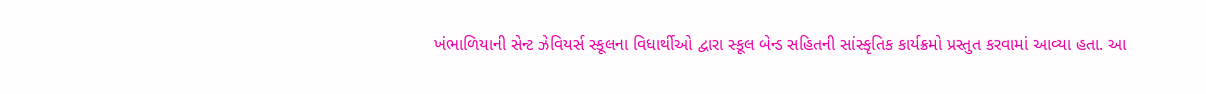ખંભાળિયાની સેન્ટ ઝેવિયર્સ સ્કૂલના વિધાર્થીઓ દ્વારા સ્કૂલ બેન્ડ સહિતની સાંસ્કૃતિક કાર્યક્રમો પ્રસ્તુત કરવામાં આવ્યા હતા. આ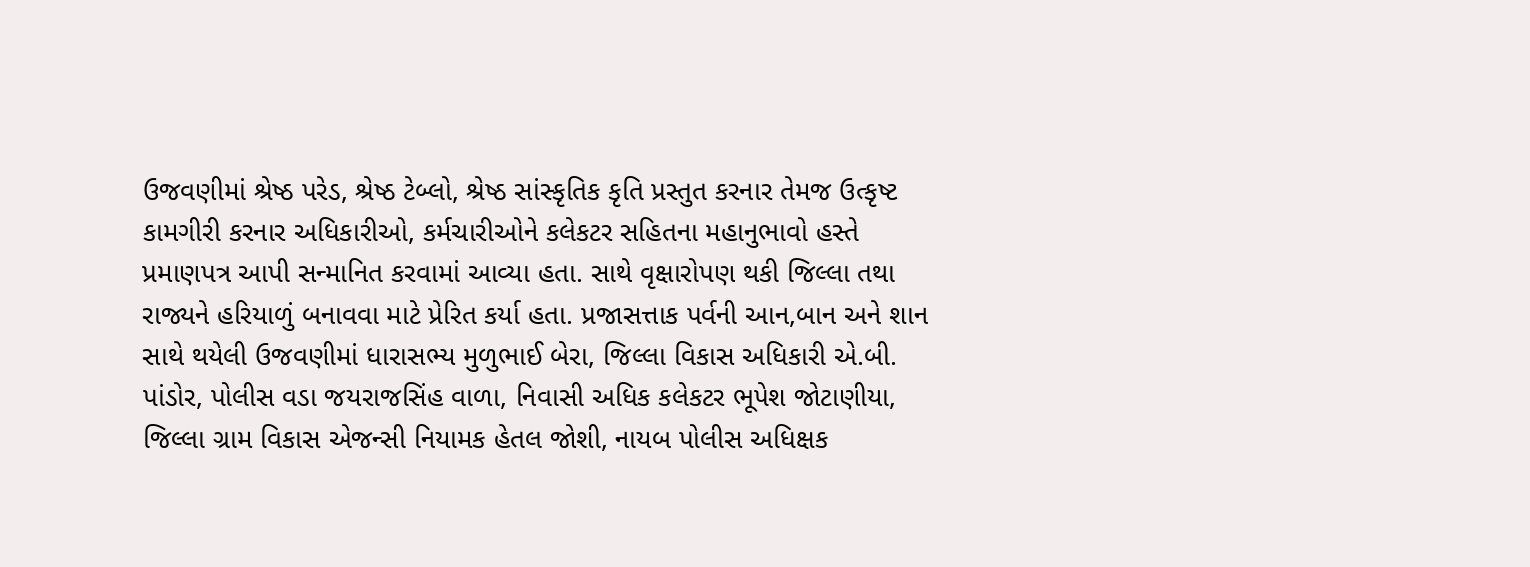ઉજવણીમાં શ્રેષ્ઠ પરેડ, શ્રેષ્ઠ ટેબ્લો, શ્રેષ્ઠ સાંસ્કૃતિક કૃતિ પ્રસ્તુત કરનાર તેમજ ઉત્કૃષ્ટ કામગીરી કરનાર અધિકારીઓ, કર્મચારીઓને કલેકટર સહિતના મહાનુભાવો હસ્તે પ્રમાણપત્ર આપી સન્માનિત કરવામાં આવ્યા હતા. સાથે વૃક્ષારોપણ થકી જિલ્લા તથા રાજ્યને હરિયાળું બનાવવા માટે પ્રેરિત કર્યા હતા. પ્રજાસત્તાક પર્વની આન,બાન અને શાન સાથે થયેલી ઉજવણીમાં ધારાસભ્ય મુળુભાઈ બેરા, જિલ્લા વિકાસ અધિકારી એ.બી. પાંડોર, પોલીસ વડા જયરાજસિંહ વાળા, નિવાસી અધિક કલેકટર ભૂપેશ જોટાણીયા, જિલ્લા ગ્રામ વિકાસ એજન્સી નિયામક હેતલ જોશી, નાયબ પોલીસ અધિક્ષક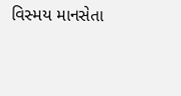વિસ્મય માનસેતા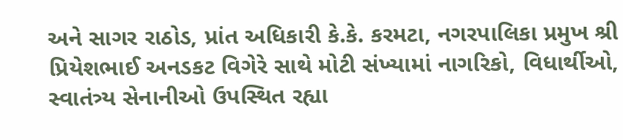અને સાગર રાઠોડ, પ્રાંત અધિકારી કે.કે. કરમટા, નગરપાલિકા પ્રમુખ શ્રી પ્રિયેશભાઈ અનડકટ વિગેરે સાથે મોટી સંખ્યામાં નાગરિકો, વિધાર્થીઓ, સ્વાતંત્ર્ય સેનાનીઓ ઉપસ્થિત રહ્યા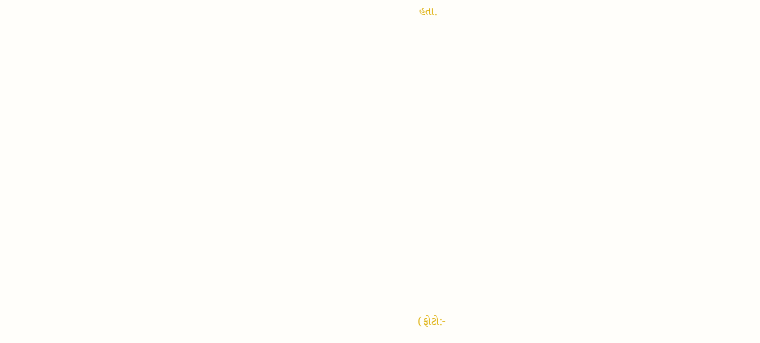હતા.












(ફોટો:-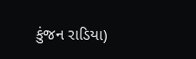કુંજન રાડિયા)